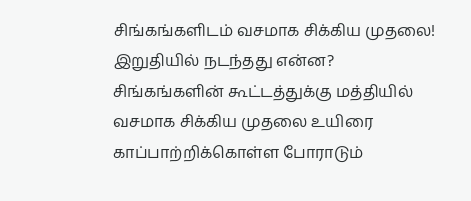சிங்கங்களிடம் வசமாக சிக்கிய முதலை! இறுதியில் நடந்தது என்ன?
சிங்கங்களின் கூட்டத்துக்கு மத்தியில் வசமாக சிக்கிய முதலை உயிரை காப்பாற்றிக்கொள்ள போராடும்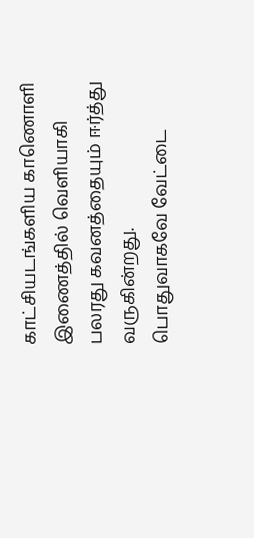காட்சியடங்களிய காணொளி இணைத்தில் வெளியாகி பலரது கவனத்தையும் ஈர்த்து வருகின்றது.
பொதுவாகவே வேட்டை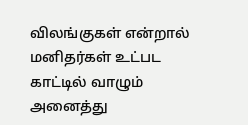விலங்குகள் என்றால் மனிதர்கள் உட்பட காட்டில் வாழும் அனைத்து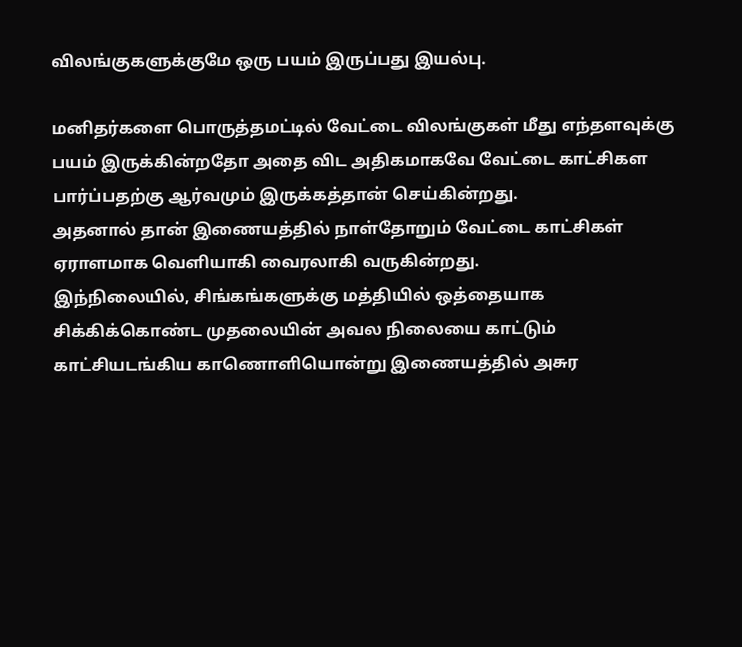விலங்குகளுக்குமே ஒரு பயம் இருப்பது இயல்பு.

மனிதர்களை பொருத்தமட்டில் வேட்டை விலங்குகள் மீது எந்தளவுக்கு பயம் இருக்கின்றதோ அதை விட அதிகமாகவே வேட்டை காட்சிகள பார்ப்பதற்கு ஆர்வமும் இருக்கத்தான் செய்கின்றது.
அதனால் தான் இணையத்தில் நாள்தோறும் வேட்டை காட்சிகள் ஏராளமாக வெளியாகி வைரலாகி வருகின்றது.
இந்நிலையில், சிங்கங்களுக்கு மத்தியில் ஒத்தையாக சிக்கிக்கொண்ட முதலையின் அவல நிலையை காட்டும் காட்சியடங்கிய காணொளியொன்று இணையத்தில் அசுர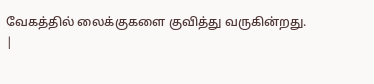வேகத்தில் லைக்குகளை குவித்து வருகின்றது.
|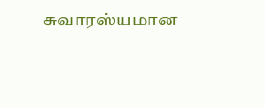சுவாரஸ்யமான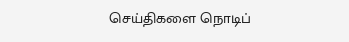செய்திகளை நொடிப்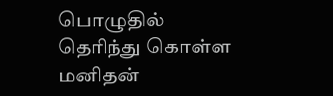பொழுதில் தெரிந்து கொள்ள மனிதன்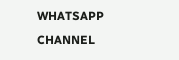WHATSAPP CHANNEL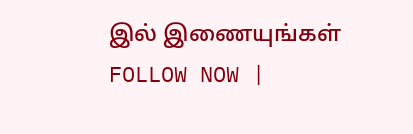இல் இணையுங்கள் FOLLOW NOW |